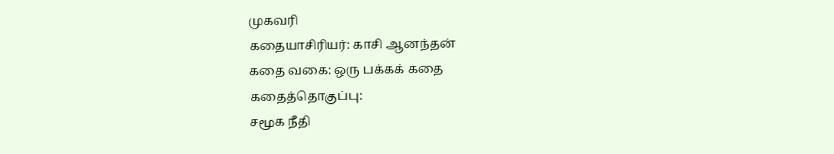முகவரி
கதையாசிரியர்: காசி ஆனந்தன்
கதை வகை: ஒரு பக்கக் கதை
கதைத்தொகுப்பு:
சமூக நீதி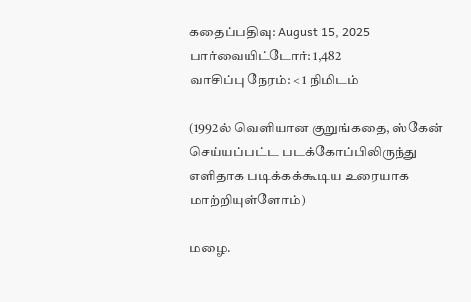கதைப்பதிவு: August 15, 2025
பார்வையிட்டோர்: 1,482
வாசிப்பு நேரம்: < 1 நிமிடம்

(1992ல் வெளியான குறுங்கதை, ஸ்கேன் செய்யப்பட்ட படக்கோப்பிலிருந்து எளிதாக படிக்கக்கூடிய உரையாக மாற்றியுள்ளோம்)

மழை.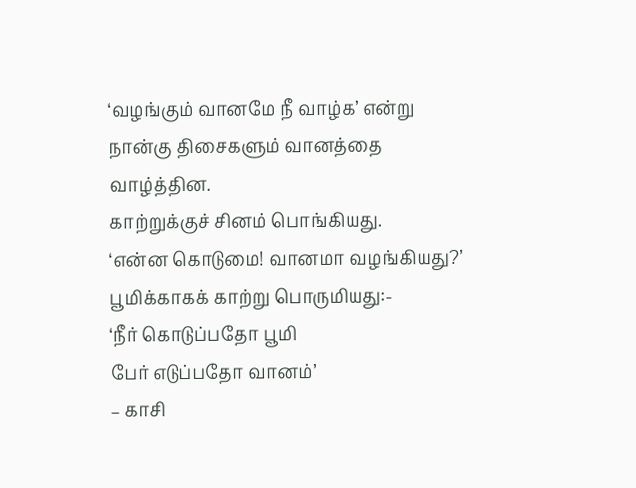‘வழங்கும் வானமே நீ வாழ்க’ என்று நான்கு திசைகளும் வானத்தை வாழ்த்தின.
காற்றுக்குச் சினம் பொங்கியது.
‘என்ன கொடுமை! வானமா வழங்கியது?’
பூமிக்காகக் காற்று பொருமியது:-
‘நீர் கொடுப்பதோ பூமி
பேர் எடுப்பதோ வானம்’
– காசி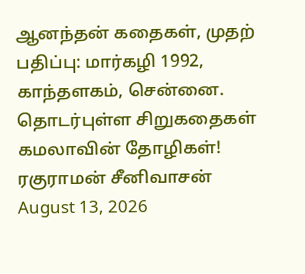ஆனந்தன் கதைகள், முதற் பதிப்பு: மார்கழி 1992, காந்தளகம், சென்னை.
தொடர்புள்ள சிறுகதைகள்
கமலாவின் தோழிகள்!
ரகுராமன் சீனிவாசன்
August 13, 2026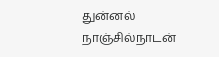துன்னல்
நாஞ்சில்நாடன்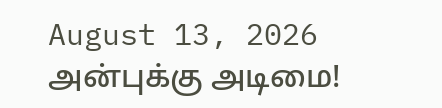August 13, 2026
அன்புக்கு அடிமை!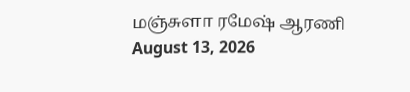மஞ்சுளா ரமேஷ் ஆரணி
August 13, 2026